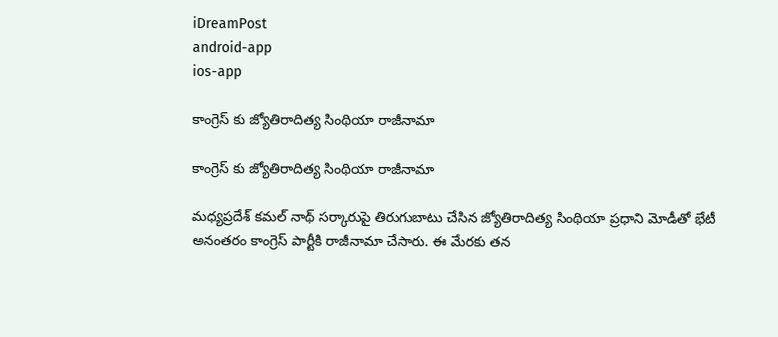iDreamPost
android-app
ios-app

కాంగ్రెస్ కు జ్యోతిరాదిత్య సింథియా రాజీనామా

కాంగ్రెస్ కు జ్యోతిరాదిత్య సింథియా రాజీనామా

మధ్యప్రదేశ్ కమల్ నాథ్ సర్కారుపై తిరుగుబాటు చేసిన జ్యోతిరాదిత్య సింథియా ప్రధాని మోడీతో భేటీ అనంతరం కాంగ్రెస్ పార్టీకి రాజీనామా చేసారు. ఈ మేరకు తన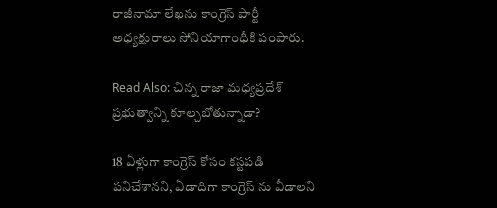రాజీనామా లేఖను కాంగ్రెస్ పార్టీ అధ్యక్షురాలు సోనియాగాంధీకి పంపారు.

Read Also: చిన్న రాజా మధ్యప్రదేశ్ ప్రభుత్వాన్ని కూల్చబోతున్నాడా?

18 ఏళ్లుగా కాంగ్రెస్ కోసం కస్టపడి పనిచేశానని, ఏడాదిగా కాంగ్రెస్ ను వీడాలని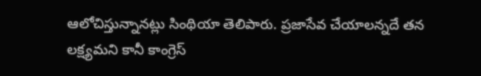ఆలోచిస్తున్నానట్లు సింథియా తెలిపారు. ప్రజాసేవ చేయాలన్నదే తన లక్ష్యమని కానీ కాంగ్రెస్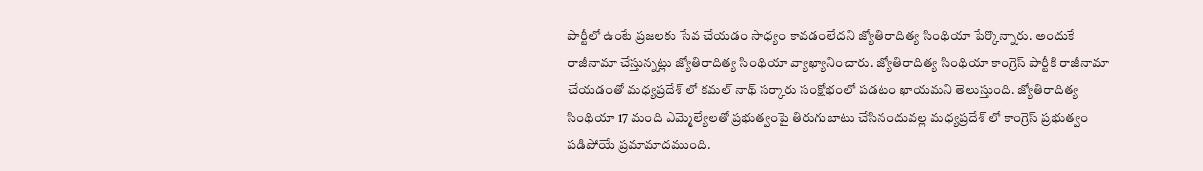పార్టీలో ఉంటే ప్రజలకు సేవ చేయడం సాధ్యం కావడంలేదని జ్యోతిరాదిత్య సింథియా పేర్కొన్నారు. అందుకే రాజీనామా చేస్తున్నట్లు జ్యోతిరాదిత్య సింథియా వ్యాఖ్యానించారు. జ్యోతిరాదిత్య సింథియా కాంగ్రెస్ పార్టీకి రాజీనామా చేయడంతో మధ్యప్రదేశ్ లో కమల్ నాథ్ సర్కారు సంక్షోభంలో పడటం ఖాయమని తెలుస్తుంది. జ్యోతిరాదిత్య సింథియా 17 మంది ఎమ్మెల్యేలతో ప్రభుత్వంపై తిరుగుబాటు చేసినందువల్ల మధ్యప్రదేశ్ లో కాంగ్రెస్ ప్రభుత్వం పడిపోయే ప్రమామాదముంది.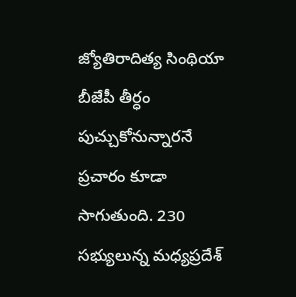జ్యోతిరాదిత్య సింథియా బీజేపీ తీర్ధం పుచ్చుకోనున్నారనే ప్రచారం కూడా సాగుతుంది. 230 సభ్యులున్న మధ్యప్రదేశ్‌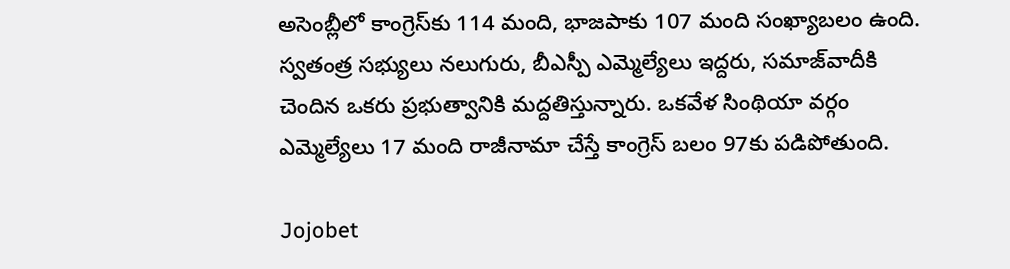అసెంబ్లీలో కాంగ్రెస్‌కు 114 మంది, భాజపాకు 107 మంది సంఖ్యాబలం ఉంది. స్వతంత్ర సభ్యులు నలుగురు, బీఎస్పీ ఎమ్మెల్యేలు ఇద్దరు, సమాజ్‌వాదీకి చెందిన ఒకరు ప్రభుత్వానికి మద్దతిస్తున్నారు. ఒకవేళ సింథియా వర్గం ఎమ్మెల్యేలు 17 మంది రాజీనామా చేస్తే కాంగ్రెస్‌ బలం 97కు పడిపోతుంది.

Jojobet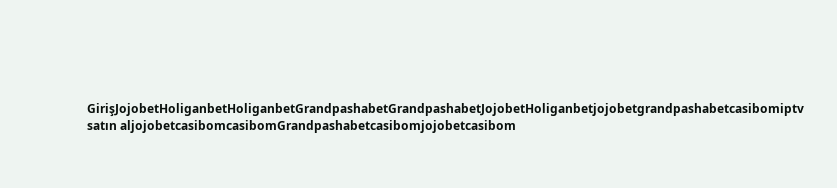GirişJojobetHoliganbetHoliganbetGrandpashabetGrandpashabetJojobetHoliganbetjojobetgrandpashabetcasibomiptv satın aljojobetcasibomcasibomGrandpashabetcasibomjojobetcasibom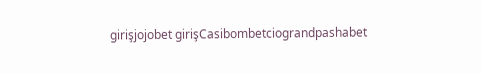girişjojobet girişCasibombetciograndpashabet